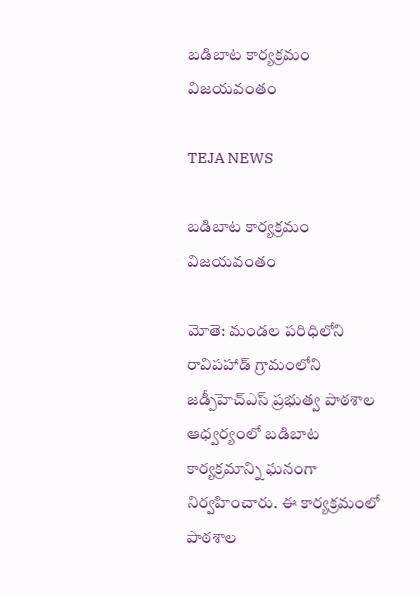బడిబాట కార్యక్రమం విజయవంతం

TEJA NEWS

బడిబాట కార్యక్రమం విజయవంతం

మోతె: మండల పరిధిలోని రావిపహాడ్ గ్రామంలోని జడ్పీహెచ్ఎస్ ప్రభుత్వ పాఠశాల ఆధ్వర్యంలో బడిబాట కార్యక్రమాన్ని ఘనంగా నిర్వహించారు. ఈ కార్యక్రమంలో పాఠశాల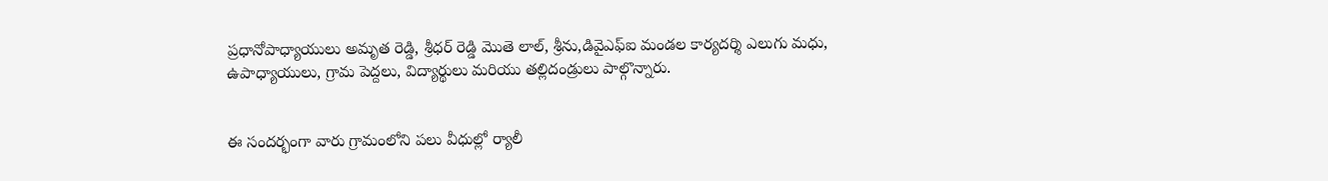ప్రధానోపాధ్యాయులు అమృత రెడ్డి, శ్రీధర్ రెడ్డి మొతె లాల్, శ్రీను,డివైఎఫ్ఐ మండల కార్యదర్శి ఎలుగు మధు, ఉపాధ్యాయులు, గ్రామ పెద్దలు, విద్యార్థులు మరియు తల్లిదండ్రులు పాల్గొన్నారు.


ఈ సందర్భంగా వారు గ్రామంలోని పలు వీధుల్లో ర్యాలీ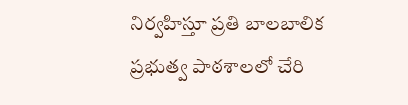నిర్వహిస్తూ ప్రతి బాలబాలిక ప్రభుత్వ పాఠశాలలో చేరి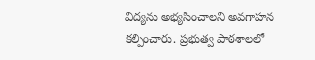విద్యను అభ్యసించాలని అవగాహన కల్పించారు. ప్రభుత్వ పాఠశాలలో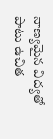నాణ్యమైన విద్యతో పాటు ఉచిత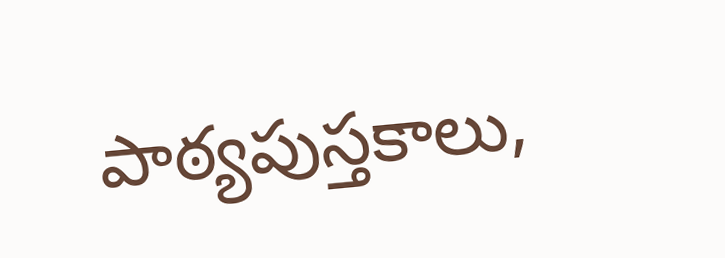పాఠ్యపుస్తకాలు,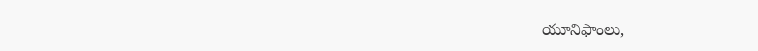యూనిఫాంలు,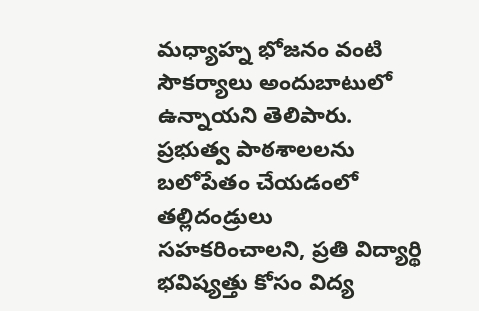మధ్యాహ్న భోజనం వంటి సౌకర్యాలు అందుబాటులో ఉన్నాయని తెలిపారు.
ప్రభుత్వ పాఠశాలలను బలోపేతం చేయడంలో తల్లిదండ్రులు సహకరించాలని, ప్రతి విద్యార్థి భవిష్యత్తు కోసం విద్య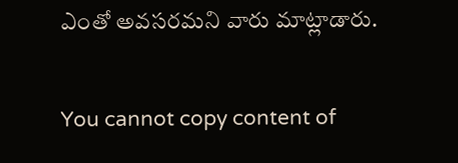ఎంతో అవసరమని వారు మాట్లాడారు.

You cannot copy content of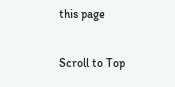this page

Scroll to Top